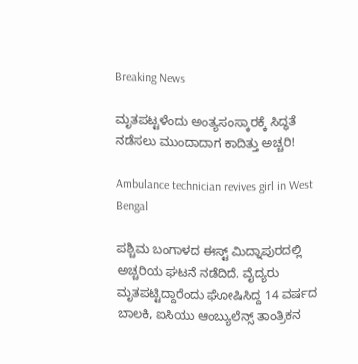Breaking News

ಮೃತಪಟ್ಟಳೆಂದು ಅಂತ್ಯಸಂಸ್ಕಾರಕ್ಕೆ ಸಿದ್ಧತೆ ನಡೆಸಲು ಮುಂದಾದಾಗ ಕಾದಿತ್ತು ಅಚ್ಚರಿ!

Ambulance technician revives girl in West Bengal

ಪಶ್ಚಿಮ ಬಂಗಾಳದ ಈಸ್ಟ್ ಮಿದ್ನಾಪುರದಲ್ಲಿ ಅಚ್ಚರಿಯ ಘಟನೆ ನಡೆದಿದೆ. ವೈದ್ಯರು ಮೃತಪಟ್ಟಿದ್ದಾರೆಂದು ಘೋಷಿಸಿದ್ದ 14 ವರ್ಷದ ಬಾಲಕಿ, ಐಸಿಯು ಆಂಬ್ಯುಲೆನ್ಸ್ ತಾಂತ್ರಿಕನ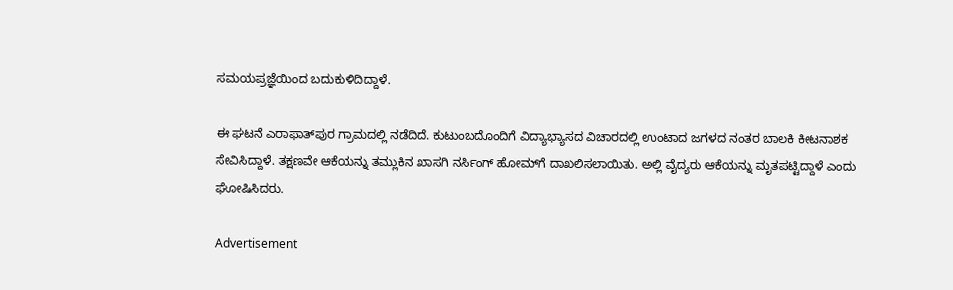ಸಮಯಪ್ರಜ್ಞೆಯಿಂದ ಬದುಕುಳಿದಿದ್ದಾಳೆ.

ಈ ಘಟನೆ ಎರಾಫಾತ್‌ಪುರ ಗ್ರಾಮದಲ್ಲಿ ನಡೆದಿದೆ. ಕುಟುಂಬದೊಂದಿಗೆ ವಿದ್ಯಾಭ್ಯಾಸದ ವಿಚಾರದಲ್ಲಿ ಉಂಟಾದ ಜಗಳದ ನಂತರ ಬಾಲಕಿ ಕೀಟನಾಶಕ ಸೇವಿಸಿದ್ದಾಳೆ. ತಕ್ಷಣವೇ ಆಕೆಯನ್ನು ತಮ್ಲುಕಿನ ಖಾಸಗಿ ನರ್ಸಿಂಗ್ ಹೋಮ್‌ಗೆ ದಾಖಲಿಸಲಾಯಿತು. ಅಲ್ಲಿ ವೈದ್ಯರು ಆಕೆಯನ್ನು ಮೃತಪಟ್ಟಿದ್ದಾಳೆ ಎಂದು ಘೋಷಿಸಿದರು.

Advertisement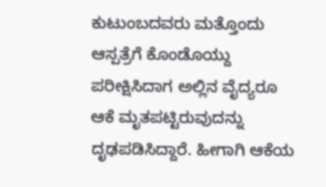ಕುಟುಂಬದವರು ಮತ್ತೊಂದು ಆಸ್ಪತ್ರೆಗೆ ಕೊಂಡೊಯ್ದು ಪರೀಕ್ಷಿಸಿದಾಗ ಅಲ್ಲಿನ ವೈದ್ಯರೂ ಆಕೆ ಮೃತಪಟ್ಟಿರುವುದನ್ನು  ದೃಢಪಡಿಸಿದ್ದಾರೆ. ಹೀಗಾಗಿ ಆಕೆಯ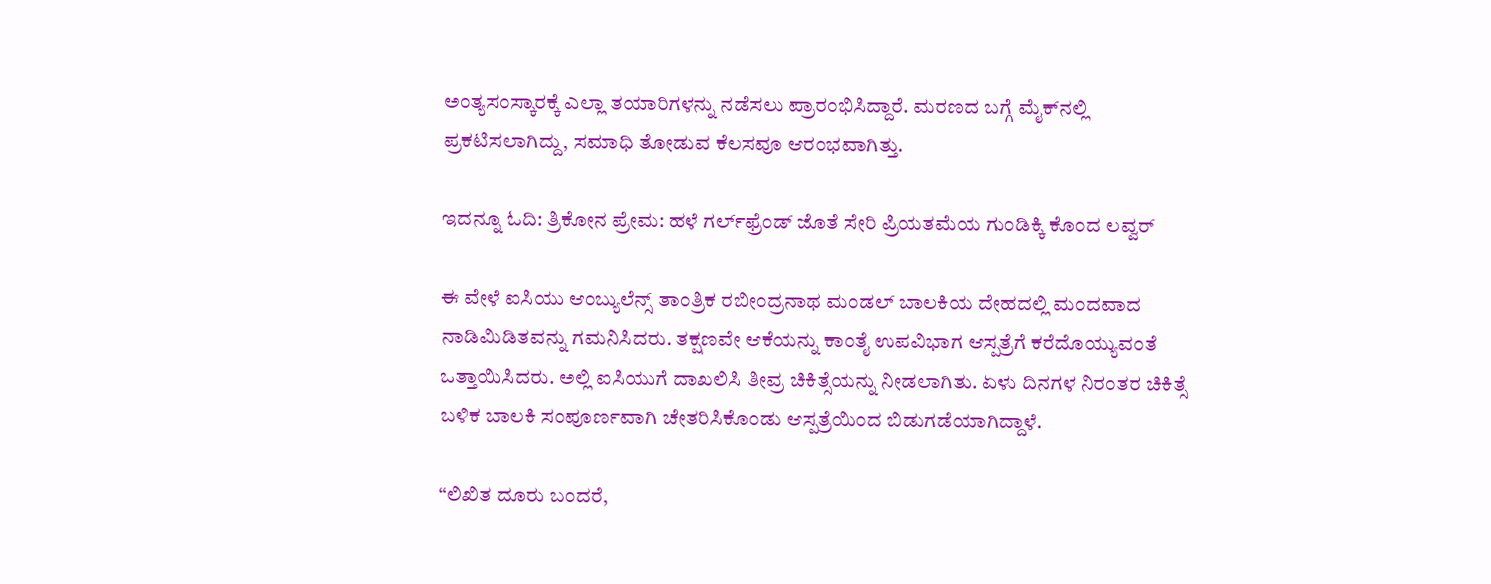ಅಂತ್ಯಸಂಸ್ಕಾರಕ್ಕೆ ಎಲ್ಲಾ ತಯಾರಿಗಳನ್ನು ನಡೆಸಲು ಪ್ರಾರಂಭಿಸಿದ್ದಾರೆ. ಮರಣದ ಬಗ್ಗೆ ಮೈಕ್‌ನಲ್ಲಿ ಪ್ರಕಟಿಸಲಾಗಿದ್ದು, ಸಮಾಧಿ ತೋಡುವ ಕೆಲಸವೂ ಆರಂಭವಾಗಿತ್ತು.

ಇದನ್ನೂ ಓದಿ: ತ್ರಿಕೋನ ಪ್ರೇಮ: ಹಳೆ ಗರ್ಲ್‌ಫ್ರೆಂಡ್‌ ಜೊತೆ ಸೇರಿ ಪ್ರಿಯತಮೆಯ ಗುಂಡಿಕ್ಕಿ ಕೊಂದ ಲವ್ವರ್

ಈ ವೇಳೆ ಐಸಿಯು ಆಂಬ್ಯುಲೆನ್ಸ್ ತಾಂತ್ರಿಕ ರಬೀಂದ್ರನಾಥ ಮಂಡಲ್ ಬಾಲಕಿಯ ದೇಹದಲ್ಲಿ ಮಂದವಾದ ನಾಡಿಮಿಡಿತವನ್ನು ಗಮನಿಸಿದರು. ತಕ್ಷಣವೇ ಆಕೆಯನ್ನು ಕಾಂತೈ ಉಪವಿಭಾಗ ಆಸ್ಪತ್ರೆಗೆ ಕರೆದೊಯ್ಯುವಂತೆ ಒತ್ತಾಯಿಸಿದರು. ಅಲ್ಲಿ ಐಸಿಯುಗೆ ದಾಖಲಿಸಿ ತೀವ್ರ ಚಿಕಿತ್ಸೆಯನ್ನು ನೀಡಲಾಗಿತು. ಏಳು ದಿನಗಳ ನಿರಂತರ ಚಿಕಿತ್ಸೆ ಬಳಿಕ ಬಾಲಕಿ ಸಂಪೂರ್ಣವಾಗಿ ಚೇತರಿಸಿಕೊಂಡು ಆಸ್ಪತ್ರೆಯಿಂದ ಬಿಡುಗಡೆಯಾಗಿದ್ದಾಳೆ.

“ಲಿಖಿತ ದೂರು ಬಂದರೆ,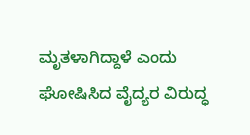ಮೃತಳಾಗಿದ್ದಾಳೆ ಎಂದು ಘೋಷಿಸಿದ ವೈದ್ಯರ ವಿರುದ್ಧ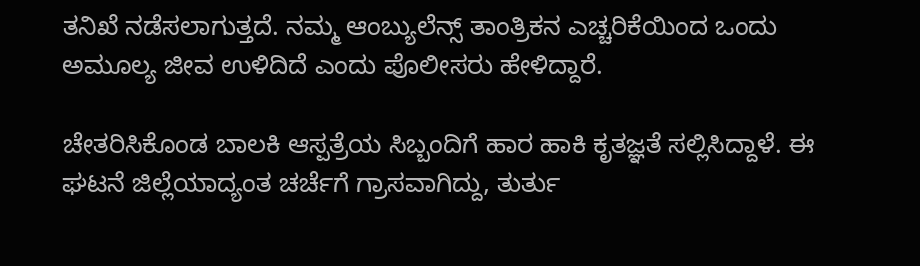ತನಿಖೆ ನಡೆಸಲಾಗುತ್ತದೆ. ನಮ್ಮ ಆಂಬ್ಯುಲೆನ್ಸ್ ತಾಂತ್ರಿಕನ ಎಚ್ಚರಿಕೆಯಿಂದ ಒಂದು ಅಮೂಲ್ಯ ಜೀವ ಉಳಿದಿದೆ ಎಂದು ಪೊಲೀಸರು ಹೇಳಿದ್ದಾರೆ.

ಚೇತರಿಸಿಕೊಂಡ ಬಾಲಕಿ ಆಸ್ಪತ್ರೆಯ ಸಿಬ್ಬಂದಿಗೆ ಹಾರ ಹಾಕಿ ಕೃತಜ್ಞತೆ ಸಲ್ಲಿಸಿದ್ದಾಳೆ. ಈ ಘಟನೆ ಜಿಲ್ಲೆಯಾದ್ಯಂತ ಚರ್ಚೆಗೆ ಗ್ರಾಸವಾಗಿದ್ದು, ತುರ್ತು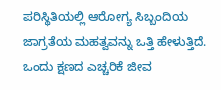ಪರಿಸ್ಥಿತಿಯಲ್ಲಿ ಆರೋಗ್ಯ ಸಿಬ್ಬಂದಿಯ ಜಾಗ್ರತೆಯ ಮಹತ್ವವನ್ನು ಒತ್ತಿ ಹೇಳುತ್ತಿದೆ. ಒಂದು ಕ್ಷಣದ ಎಚ್ಚರಿಕೆ ಜೀವ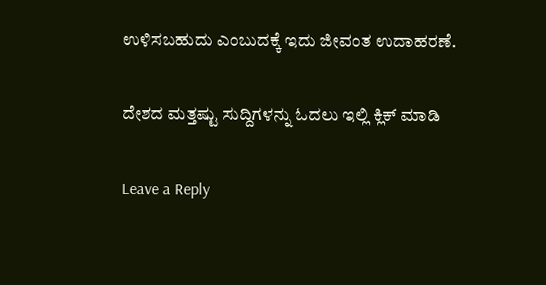ಉಳಿಸಬಹುದು ಎಂಬುದಕ್ಕೆ ಇದು ಜೀವಂತ ಉದಾಹರಣೆ.

ದೇಶದ ಮತ್ತಷ್ಟು ಸುದ್ದಿಗಳನ್ನು ಓದಲು ಇಲ್ಲಿ ಕ್ಲಿಕ್‌ ಮಾಡಿ

Leave a Reply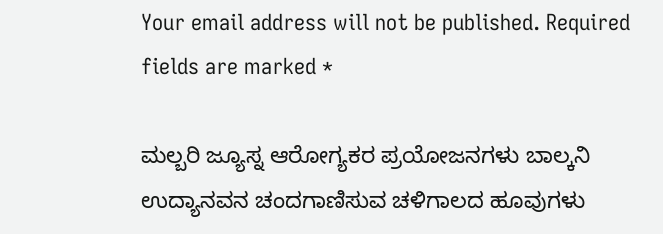Your email address will not be published. Required fields are marked *

ಮಲ್ಬರಿ ಜ್ಯೂಸ್ನ ಆರೋಗ್ಯಕರ ಪ್ರಯೋಜನಗಳು ಬಾಲ್ಕನಿ ಉದ್ಯಾನವನ ಚಂದಗಾಣಿಸುವ ಚಳಿಗಾಲದ ಹೂವುಗಳು